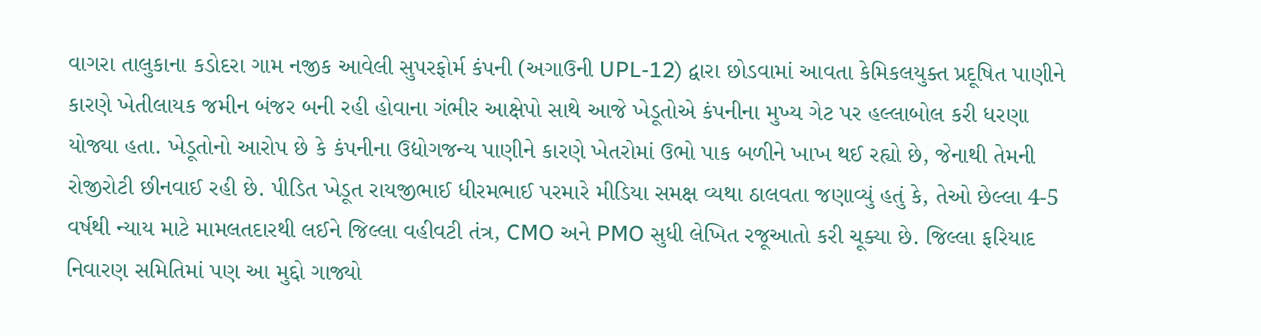વાગરા તાલુકાના કડોદરા ગામ નજીક આવેલી સુપરફોર્મ કંપની (અગાઉની UPL-12) દ્વારા છોડવામાં આવતા કેમિકલયુક્ત પ્રદૂષિત પાણીને કારણે ખેતીલાયક જમીન બંજર બની રહી હોવાના ગંભીર આક્ષેપો સાથે આજે ખેડૂતોએ કંપનીના મુખ્ય ગેટ પર હલ્લાબોલ કરી ધરણા યોજ્યા હતા. ખેડૂતોનો આરોપ છે કે કંપનીના ઉદ્યોગજન્ય પાણીને કારણે ખેતરોમાં ઉભો પાક બળીને ખાખ થઈ રહ્યો છે, જેનાથી તેમની રોજીરોટી છીનવાઈ રહી છે. પીડિત ખેડૂત રાયજીભાઈ ધીરમભાઈ પરમારે મીડિયા સમક્ષ વ્યથા ઠાલવતા જણાવ્યું હતું કે, તેઓ છેલ્લા 4-5 વર્ષથી ન્યાય માટે મામલતદારથી લઈને જિલ્લા વહીવટી તંત્ર, CMO અને PMO સુધી લેખિત રજૂઆતો કરી ચૂક્યા છે. જિલ્લા ફરિયાદ નિવારણ સમિતિમાં પણ આ મુદ્દો ગાજ્યો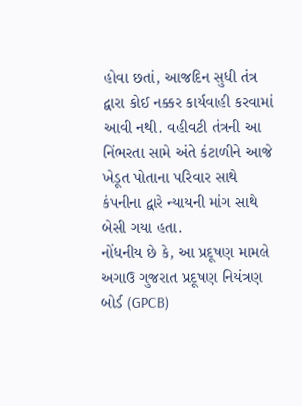હોવા છતાં, આજદિન સુધી તંત્ર દ્વારા કોઈ નક્કર કાર્યવાહી કરવામાં આવી નથી. વહીવટી તંત્રની આ નિંભરતા સામે અંતે કંટાળીને આજે ખેડૂત પોતાના પરિવાર સાથે કંપનીના દ્વારે ન્યાયની માંગ સાથે બેસી ગયા હતા.
નોંધનીય છે કે, આ પ્રદૂષણ મામલે અગાઉ ગુજરાત પ્રદૂષણ નિયંત્રણ બોર્ડ (GPCB)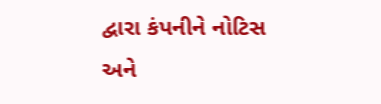દ્વારા કંપનીને નોટિસ અને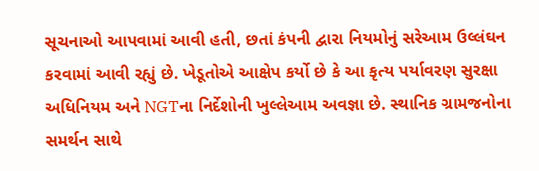સૂચનાઓ આપવામાં આવી હતી, છતાં કંપની દ્વારા નિયમોનું સરેઆમ ઉલ્લંઘન કરવામાં આવી રહ્યું છે. ખેડૂતોએ આક્ષેપ કર્યો છે કે આ કૃત્ય પર્યાવરણ સુરક્ષા અધિનિયમ અને NGTના નિર્દેશોની ખુલ્લેઆમ અવજ્ઞા છે. સ્થાનિક ગ્રામજનોના સમર્થન સાથે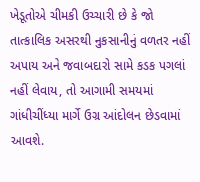ખેડૂતોએ ચીમકી ઉચ્ચારી છે કે જો તાત્કાલિક અસરથી નુકસાનીનું વળતર નહીં અપાય અને જવાબદારો સામે કડક પગલાં નહીં લેવાય, તો આગામી સમયમાં ગાંધીચીંધ્યા માર્ગે ઉગ્ર આંદોલન છેડવામાં આવશે.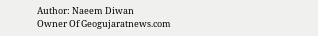Author: Naeem Diwan
Owner Of Geogujaratnews.com